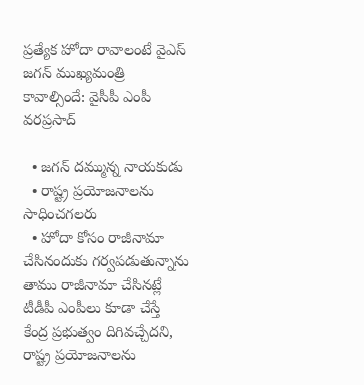ప్రత్యేక హోదా రావాలంటే వైఎస్‌ జగన్‌ ముఖ్యమంత్రి కావాల్సిందే: వైసీపీ ఎంపీ వరప్రసాద్

  • జగన్‌ దమ్మున్న నాయకుడు
  • రాష్ట్ర ప్రయోజనాలను సాధించగలరు
  • హోదా కోసం రాజీనామా చేసినందుకు గర్వపడుతున్నాను
తాము రాజీనామా చేసినట్లే టీడీపీ ఎంపీలు కూడా చేస్తే  కేంద్ర ప్రభుత్వం దిగివచ్చేదని, రాష్ట్ర ప్రయోజనాలను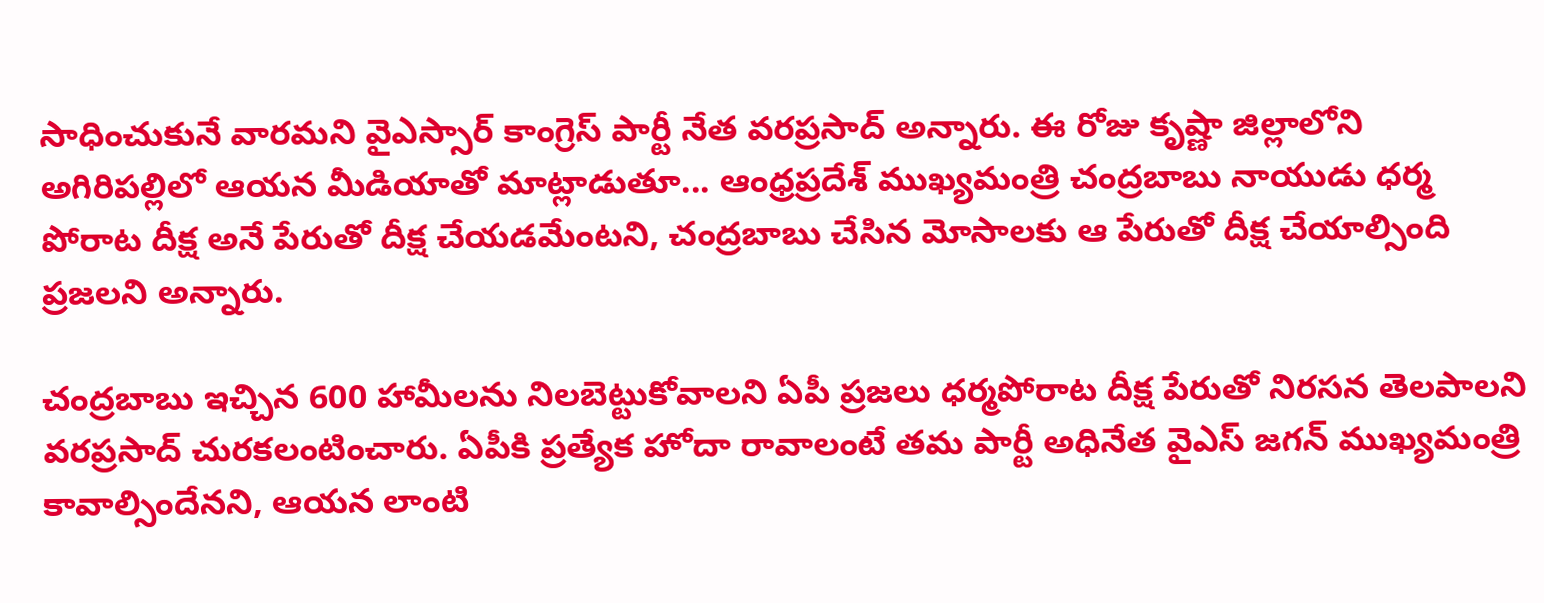సాధించుకునే వారమని వైఎస్సార్‌ కాంగ్రెస్ పార్టీ నేత వరప్రసాద్‌ అన్నారు. ఈ రోజు కృష్ణా జిల్లాలోని అగిరిపల్లిలో ఆయన మీడియాతో మాట్లాడుతూ... ఆంధ్రప్రదేశ్ ముఖ్యమంత్రి చంద్రబాబు నాయుడు ధర్మ పోరాట దీక్ష అనే పేరుతో దీక్ష చేయడమేంటని, చంద్రబాబు చేసిన మోసాలకు ఆ పేరుతో దీక్ష చేయాల్సింది ప్రజలని అన్నారు.

చంద్రబాబు ఇచ్చిన 600 హామీలను నిలబెట్టుకోవాలని ఏపీ ప్రజలు ధర్మపోరాట దీక్ష పేరుతో నిరసన తెలపాలని వరప్రసాద్‌ చురకలంటించారు. ఏపీకి ప్రత్యేక హోదా రావాలంటే తమ పార్టీ అధినేత వైఎస్‌ జగన్‌ ముఖ్యమంత్రి కావాల్సిందేనని, ఆయన లాంటి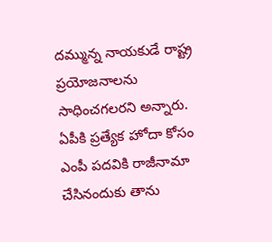దమ్మున్న నాయకుడే రాష్ట్ర ప్రయోజనాలను సాధించగలరని అన్నారు. ఏపీకి ప్రత్యేక హోదా కోసం ఎంపీ పదవికి రాజీనామా చేసినందుకు తాను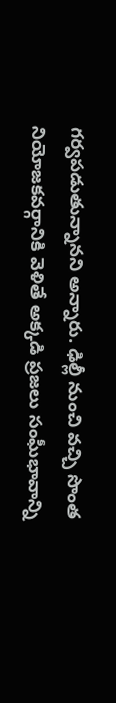గర్వపడుతున్నానని అన్నారు. ఢిల్లీ నుంచి వచ్చి సొంత నియోజకవర్గానికి వెళితే అక్కడి ప్రజలు సంఘీభావాన్ని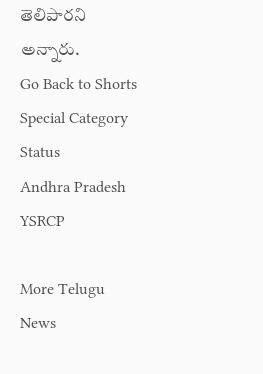తెలిపారని అన్నారు.
Go Back to Shorts
Special Category Status
Andhra Pradesh
YSRCP

More Telugu News